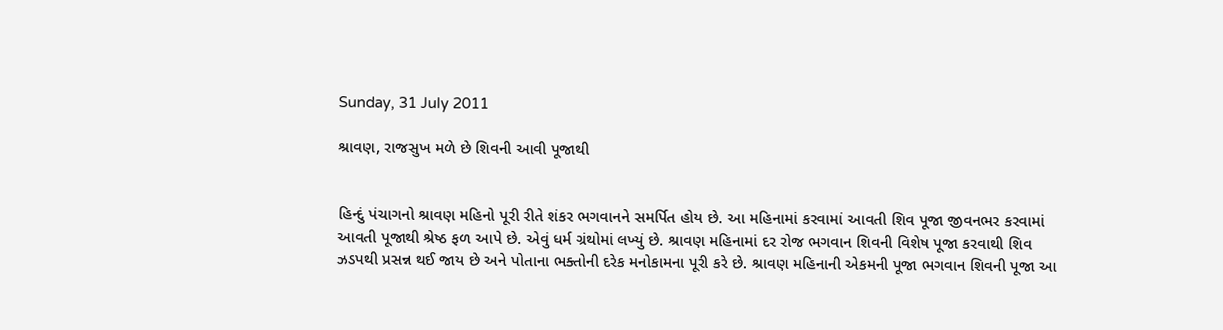Sunday, 31 July 2011

શ્રાવણ, રાજસુખ મળે છે શિવની આવી પૂજાથી


હિન્દું પંચાગનો શ્રાવણ મહિનો પૂરી રીતે શંકર ભગવાનને સમર્પિત હોય છે. આ મહિનામાં કરવામાં આવતી શિવ પૂજા જીવનભર કરવામાં આવતી પૂજાથી શ્રેષ્ઠ ફળ આપે છે. એવું ધર્મ ગ્રંથોમાં લખ્યું છે. શ્રાવણ મહિનામાં દર રોજ ભગવાન શિવની વિશેષ પૂજા કરવાથી શિવ ઝડપથી પ્રસન્ન થઈ જાય છે અને પોતાના ભક્તોની દરેક મનોકામના પૂરી કરે છે. શ્રાવણ મહિનાની એકમની પૂજા ભગવાન શિવની પૂજા આ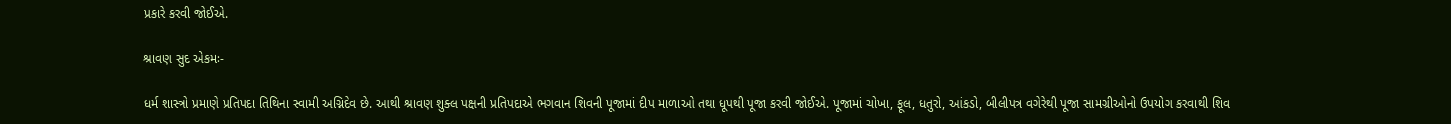પ્રકારે કરવી જોઈએ.

શ્રાવણ સુદ એકમઃ-

ધર્મ શાસ્ત્રો પ્રમાણે પ્રતિપદા તિથિના સ્વામી અગ્નિદેવ છે. આથી શ્રાવણ શુક્લ પક્ષની પ્રતિપદાએ ભગવાન શિવની પૂજામાં દીપ માળાઓ તથા ધૂપથી પૂજા કરવી જોઈએ. પૂજામાં ચોખા, ફૂલ, ધતુરો, આંકડો, બીલીપત્ર વગેરેથી પૂજા સામગ્રીઓનો ઉપયોગ કરવાથી શિવ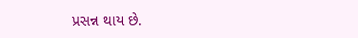પ્રસન્ન થાય છે.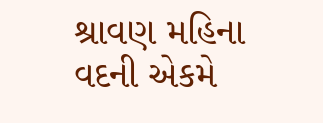શ્રાવણ મહિના વદની એકમે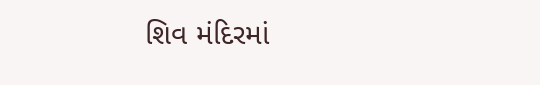શિવ મંદિરમાં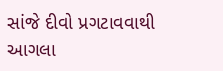સાંજે દીવો પ્રગટાવવાથી આગલા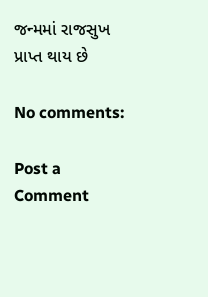જન્મમાં રાજસુખ પ્રાપ્ત થાય છે

No comments:

Post a Comment